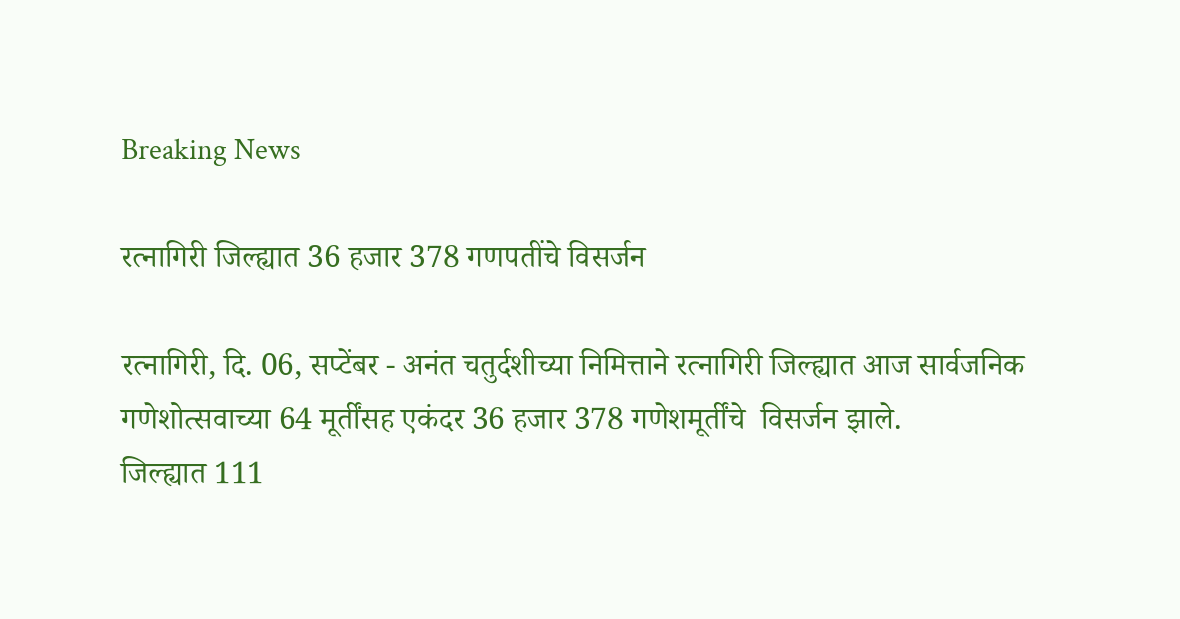Breaking News

रत्नागिरी जिल्ह्यात 36 हजार 378 गणपतींचे विसर्जन

रत्नागिरी, दि. 06, सप्टेंबर - अनंत चतुर्दशीच्या निमित्ताने रत्नागिरी जिल्ह्यात आज सार्वजनिक गणेशोत्सवाच्या 64 मूर्तींसह एकंदर 36 हजार 378 गणेशमूर्तींचे  विसर्जन झाले.
जिल्ह्यात 111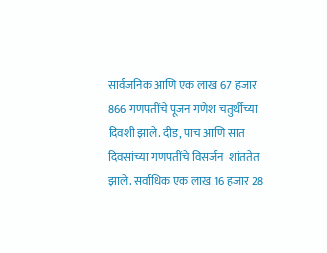सार्वजनिक आणि एक लाख 67 हजार 866 गणपतींचे पूजन गणेश चतुर्थीच्या दिवशी झाले. दीड, पाच आणि सात दिवसांच्या गणपतींचे विसर्जन  शांततेत झाले. सर्वाधिक एक लाख 16 हजार 28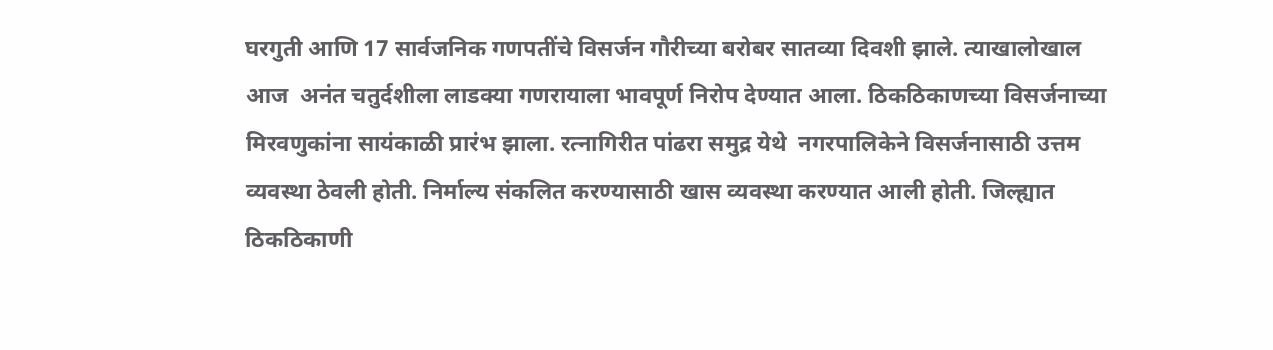घरगुती आणि 17 सार्वजनिक गणपतींचे विसर्जन गौरीच्या बरोबर सातव्या दिवशी झाले. त्याखालोखाल आज  अनंत चतुर्दशीला लाडक्या गणरायाला भावपूर्ण निरोप देण्यात आला. ठिकठिकाणच्या विसर्जनाच्या मिरवणुकांना सायंकाळी प्रारंभ झाला. रत्नागिरीत पांढरा समुद्र येथे  नगरपालिकेने विसर्जनासाठी उत्तम व्यवस्था ठेवली होती. निर्माल्य संकलित करण्यासाठी खास व्यवस्था करण्यात आली होती. जिल्ह्यात ठिकठिकाणी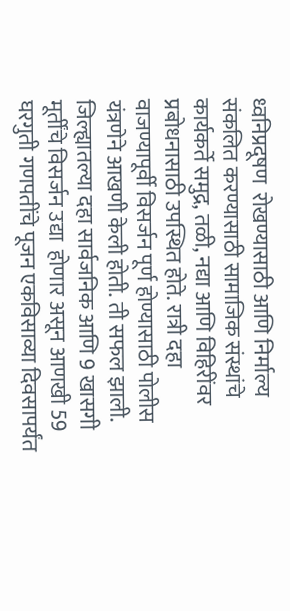ध्वनिप्रदूषण  रोखण्यासाठी आणि निर्माल्य संकलित करण्यासाठी सामाजिक संस्थांचे कार्यकर्ते समुद्र, तळी, नद्या आणि विहिरींवर प्रबोधनासाठी उपस्थित होते. रात्री दहा  वाजण्यापूर्वी विसर्जन पूर्ण होण्यासाठी पोलीस यंत्रणेने आखणी केली होती. ती सफल झाली. जिल्ह्यातल्या दहा सार्वजनिक आणि 9 खासगी मूर्तींचे विसर्जन उद्या  होणार असून आणखी 59 घरगुती गणपतींचे पूजन एकविसाव्या दिवसापर्यंत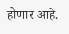होणार आहे.